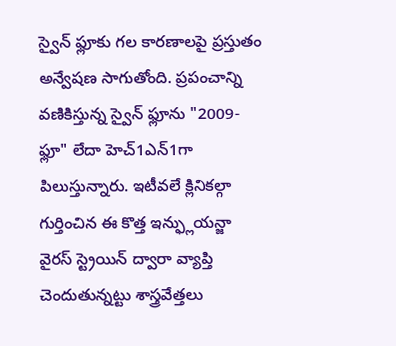స్వైన్ ఫ్లూకు గల కారణాలపై ప్రస్తుతం అన్వేషణ సాగుతోంది. ప్రపంచాన్ని వణికిస్తున్న స్వైన్ ఫ్లూను "2009-ఫ్లూ" లేదా హెచ్1ఎన్1గా పిలుస్తున్నారు. ఇటీవలే క్లినికల్గా గుర్తించిన ఈ కొత్త ఇన్ఫ్లుయన్జా వైరస్ స్ట్రెయిన్ ద్వారా వ్యాప్తి చెందుతున్నట్టు శాస్త్రవేత్తలు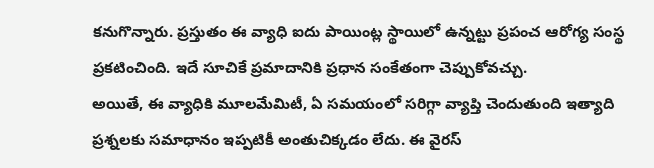కనుగొన్నారు. ప్రస్తుతం ఈ వ్యాధి ఐదు పాయింట్ల స్థాయిలో ఉన్నట్టు ప్రపంచ ఆరోగ్య సంస్థ ప్రకటించింది. ఇదే సూచికే ప్రమాదానికి ప్రధాన సంకేతంగా చెప్పుకోవచ్చు.
అయితే, ఈ వ్యాధికి మూలమేమిటీ, ఏ సమయంలో సరిగ్గా వ్యాప్తి చెందుతుంది ఇత్యాది ప్రశ్నలకు సమాధానం ఇప్పటికీ అంతుచిక్కడం లేదు. ఈ వైరస్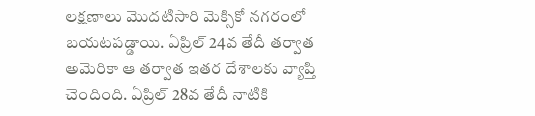లక్షణాలు మొదటిసారి మెక్సికో నగరంలో బయటపడ్డాయి. ఏప్రిల్ 24వ తేదీ తర్వాత అమెరికా ఆ తర్వాత ఇతర దేశాలకు వ్యాప్తి చెందింది. ఏప్రిల్ 28వ తేదీ నాటికి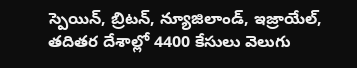స్పెయిన్, బ్రిటన్, న్యూజిలాండ్, ఇజ్రాయేల్, తదితర దేశాల్లో 4400 కేసులు వెలుగు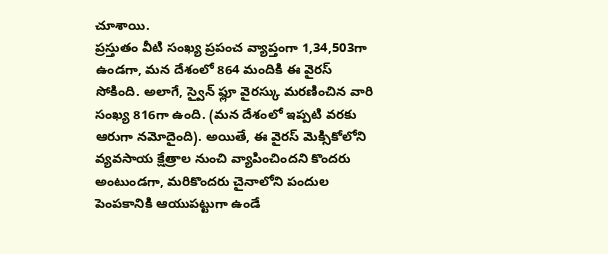చూశాయి.
ప్రస్తుతం వీటి సంఖ్య ప్రపంచ వ్యాప్తంగా 1,34,503గా ఉండగా, మన దేశంలో 864 మందికి ఈ వైరస్ సోకింది. అలాగే, స్వైన్ ఫ్లూ వైరస్కు మరణించిన వారి సంఖ్య 816గా ఉంది. (మన దేశంలో ఇప్పటి వరకు ఆరుగా నమోదైంది). అయితే, ఈ వైరస్ మెక్సికోలోని వ్యవసాయ క్షేత్రాల నుంచి వ్యాపించిందని కొందరు అంటుండగా, మరికొందరు చైనాలోని పందుల పెంపకానికి ఆయుపట్టుగా ఉండే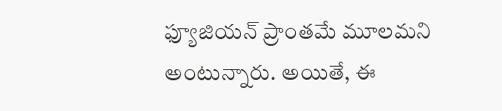ఫ్యూజియన్ ప్రాంతమే మూలమని అంటున్నారు. అయితే, ఈ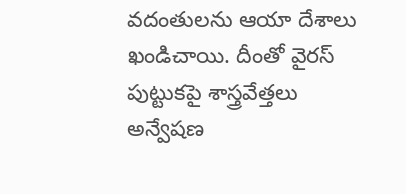వదంతులను ఆయా దేశాలు ఖండిచాయి. దీంతో వైరస్ పుట్టుకపై శాస్త్రవేత్తలు అన్వేషణ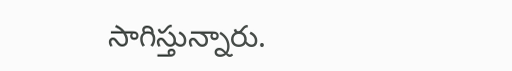సాగిస్తున్నారు.